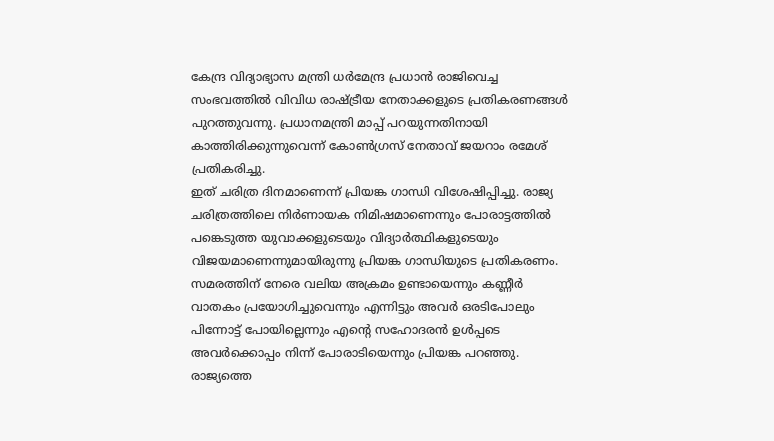കേന്ദ്ര വിദ്യാഭ്യാസ മന്ത്രി ധർമേന്ദ്ര പ്രധാൻ രാജിവെച്ച സംഭവത്തിൽ വിവിധ രാഷ്ട്രീയ നേതാക്കളുടെ പ്രതികരണങ്ങൾ പുറത്തുവന്നു. പ്രധാനമന്ത്രി മാപ്പ് പറയുന്നതിനായി കാത്തിരിക്കുന്നുവെന്ന് കോൺഗ്രസ് നേതാവ് ജയറാം രമേശ് പ്രതികരിച്ചു.
ഇത് ചരിത്ര ദിനമാണെന്ന് പ്രിയങ്ക ഗാന്ധി വിശേഷിപ്പിച്ചു. രാജ്യ ചരിത്രത്തിലെ നിർണായക നിമിഷമാണെന്നും പോരാട്ടത്തിൽ പങ്കെടുത്ത യുവാക്കളുടെയും വിദ്യാർത്ഥികളുടെയും വിജയമാണെന്നുമായിരുന്നു പ്രിയങ്ക ഗാന്ധിയുടെ പ്രതികരണം.
സമരത്തിന് നേരെ വലിയ അക്രമം ഉണ്ടായെന്നും കണ്ണീർ വാതകം പ്രയോഗിച്ചുവെന്നും എന്നിട്ടും അവർ ഒരടിപോലും പിന്നോട്ട് പോയില്ലെന്നും എന്റെ സഹോദരൻ ഉൾപ്പടെ അവർക്കൊപ്പം നിന്ന് പോരാടിയെന്നും പ്രിയങ്ക പറഞ്ഞു. രാജ്യത്തെ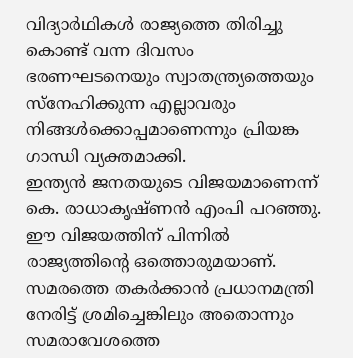വിദ്യാർഥികൾ രാജ്യത്തെ തിരിച്ചു കൊണ്ട് വന്ന ദിവസം ഭരണഘടനെയും സ്വാതന്ത്ര്യത്തെയും സ്നേഹിക്കുന്ന എല്ലാവരും നിങ്ങൾക്കൊപ്പമാണെന്നും പ്രിയങ്ക ഗാന്ധി വ്യക്തമാക്കി.
ഇന്ത്യൻ ജനതയുടെ വിജയമാണെന്ന് കെ. രാധാകൃഷ്ണൻ എംപി പറഞ്ഞു.
ഈ വിജയത്തിന് പിന്നിൽ രാജ്യത്തിൻ്റെ ഒത്തൊരുമയാണ്. സമരത്തെ തകർക്കാൻ പ്രധാനമന്ത്രി നേരിട്ട് ശ്രമിച്ചെങ്കിലും അതൊന്നും സമരാവേശത്തെ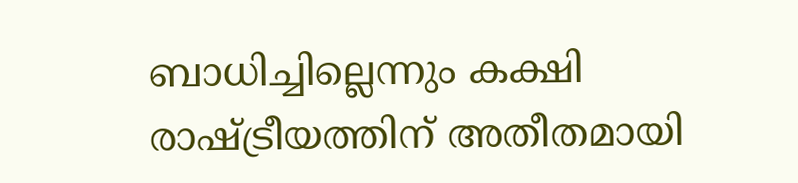ബാധിച്ചില്ലെന്നും കക്ഷി രാഷ്ട്രീയത്തിന് അതീതമായി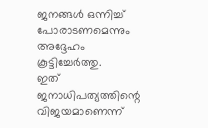ജനങ്ങൾ ഒന്നിച്ച് പോരാടണമെന്നും അദ്ദേഹം കൂട്ടിച്ചേർത്തു.
ഇത് ജനാധിപത്യത്തിന്റെ വിജയമാണെന്ന്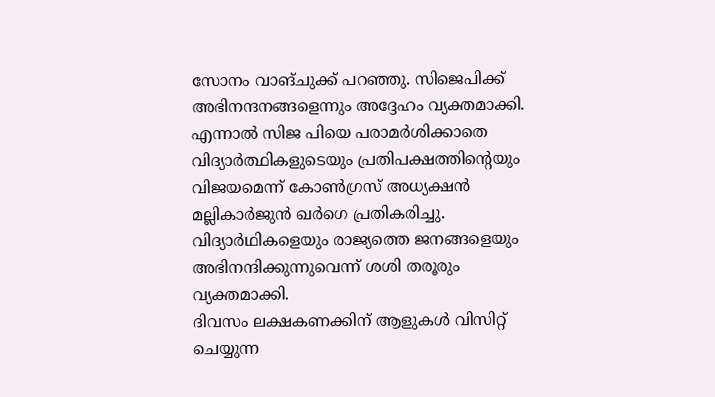സോനം വാങ്ചുക്ക് പറഞ്ഞു. സിജെപിക്ക് അഭിനന്ദനങ്ങളെന്നും അദ്ദേഹം വ്യക്തമാക്കി.
എന്നാൽ സിജ പിയെ പരാമർശിക്കാതെ വിദ്യാർത്ഥികളുടെയും പ്രതിപക്ഷത്തിന്റെയും വിജയമെന്ന് കോൺഗ്രസ് അധ്യക്ഷൻ മല്ലികാർജുൻ ഖർഗെ പ്രതികരിച്ചു. വിദ്യാർഥികളെയും രാജ്യത്തെ ജനങ്ങളെയും അഭിനന്ദിക്കുന്നുവെന്ന് ശശി തരൂരും വ്യക്തമാക്കി.
ദിവസം ലക്ഷകണക്കിന് ആളുകൾ വിസിറ്റ് ചെയ്യുന്ന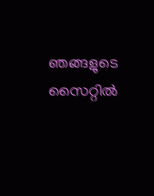ഞങ്ങളുടെ സൈറ്റിൽ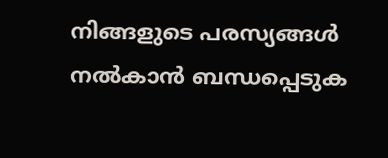നിങ്ങളുടെ പരസ്യങ്ങൾ നൽകാൻ ബന്ധപ്പെടുക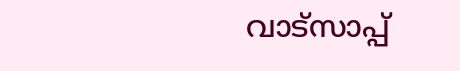വാട്സാപ്പ്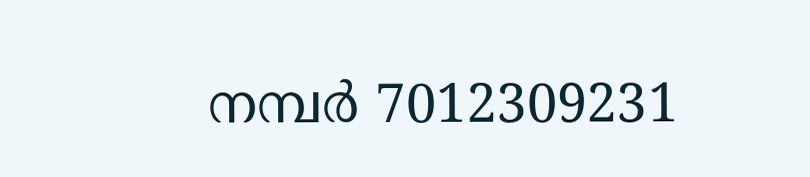നമ്പർ 7012309231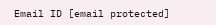Email ID [email protected]